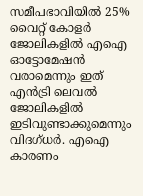സമീപഭാവിയിൽ 25% വൈറ്റ് കോളർ ജോലികളിൽ എഐ ഓട്ടോമേഷൻ വരാമെന്നും ഇത് എൻട്രി ലെവൽ ജോലികളിൽ ഇടിവുണ്ടാക്കുമെന്നും വിദഗ്ധർ. എഐ കാരണം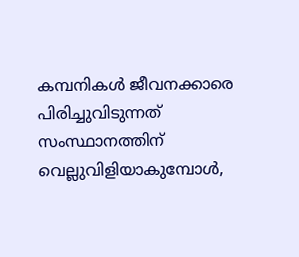കമ്പനികൾ ജീവനക്കാരെ പിരിച്ചുവിടുന്നത് സംസ്ഥാനത്തിന് വെല്ലുവിളിയാകുമ്പോൾ,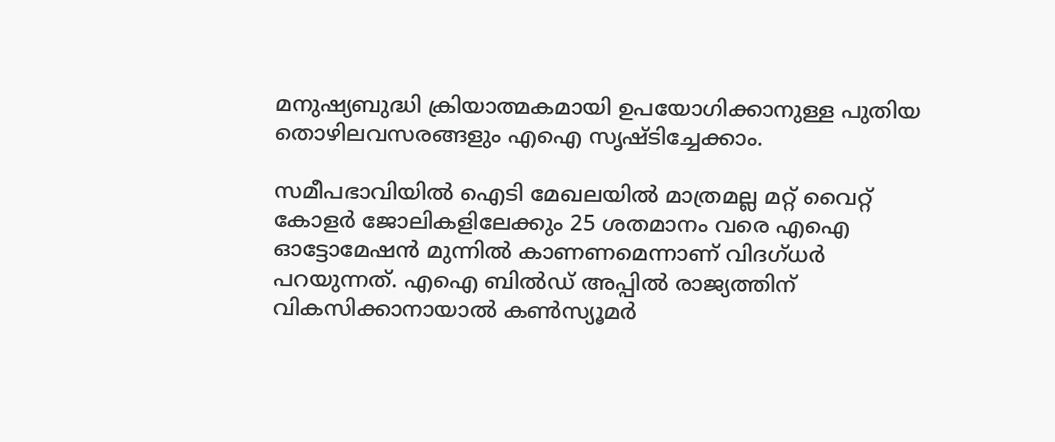മനുഷ്യബുദ്ധി ക്രിയാത്മകമായി ഉപയോഗിക്കാനുള്ള പുതിയ തൊഴിലവസരങ്ങളും എഐ സൃഷ്ടിച്ചേക്കാം.

സമീപഭാവിയിൽ ഐടി മേഖലയിൽ മാത്രമല്ല മറ്റ് വൈറ്റ് കോളർ ജോലികളിലേക്കും 25 ശതമാനം വരെ എഐ ഓട്ടോമേഷൻ മുന്നിൽ കാണണമെന്നാണ് വിദഗ്ധർ പറയുന്നത്. എഐ ബിൽഡ് അപ്പിൽ രാജ്യത്തിന് വികസിക്കാനായാൽ കൺസ്യൂമർ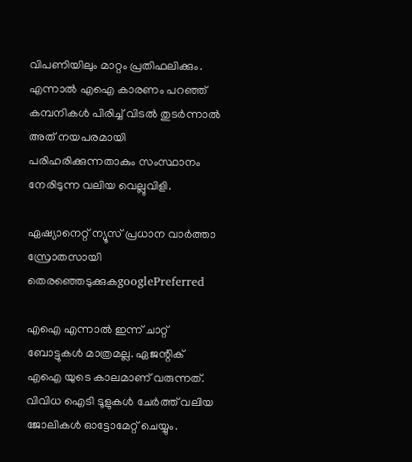വിപണിയിലും മാറ്റം പ്രതിഫലിക്കും. എന്നാൽ എഐ കാരണം പറഞ്ഞ് കമ്പനികൾ പിരിച്ച് വിടൽ തുടർന്നാൽ അത് നയപരമായി പരിഹരിക്കുന്നതാകും സംസ്ഥാനം നേരിടുന്ന വലിയ വെല്ലുവിളി.

ഏഷ്യാനെറ്റ് ന്യൂസ് പ്രധാന വാർത്താ സ്രോതസായി തെരഞ്ഞെടുക്കുകgooglePreferred

എഐ എന്നാൽ ഇന്ന് ചാറ്റ് ബോട്ടുകൾ മാത്രമല്ല. ഏജന്റിക് എഐ യുടെ കാലമാണ് വരുന്നത്. വിവിധ ഐടി ടൂളുകൾ ചേർത്ത് വലിയ ജോലികൾ ഓട്ടോമേറ്റ് ചെയ്യും.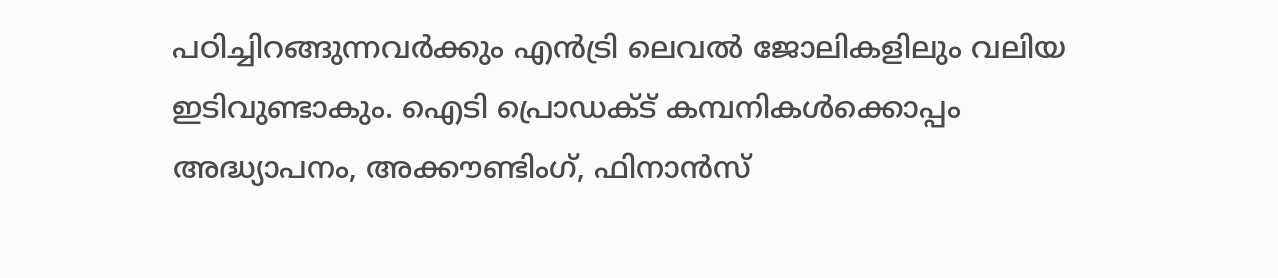പഠിച്ചിറങ്ങുന്നവർക്കും എൻട്രി ലെവൽ ജോലികളിലും വലിയ ഇടിവുണ്ടാകും. ഐടി പ്രൊഡക്ട് കമ്പനികൾക്കൊപ്പം അദ്ധ്യാപനം, അക്കൗണ്ടിംഗ്, ഫിനാൻസ്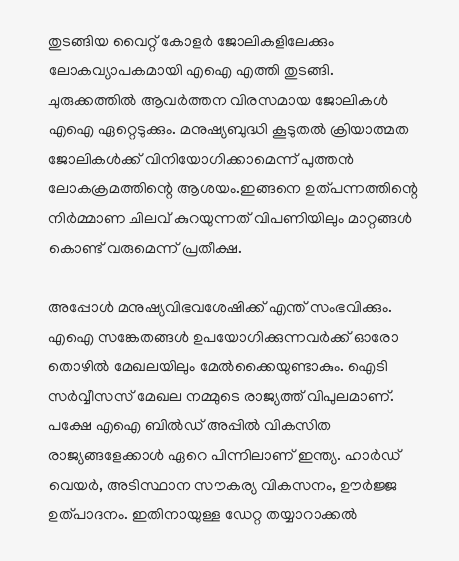തുടങ്ങിയ വൈറ്റ് കോളർ ജോലികളിലേക്കും ലോകവ്യാപകമായി എഐ എത്തി തുടങ്ങി. ചുരുക്കത്തിൽ ആവർത്തന വിരസമായ ജോലികൾ എഐ ഏറ്റെടുക്കും. മനുഷ്യബുദ്ധി കൂടുതൽ ക്രിയാത്മത ജോലികൾക്ക് വിനിയോഗിക്കാമെന്ന് പുത്തൻ ലോകക്രമത്തിന്റെ ആശയം.ഇങ്ങനെ ഉത്പന്നത്തിന്റെ നിർമ്മാണ ചിലവ് കുറയുന്നത് വിപണിയിലും മാറ്റങ്ങൾ കൊണ്ട് വരുമെന്ന് പ്രതീക്ഷ.

അപ്പോൾ മനുഷ്യവിഭവശേഷിക്ക് എന്ത് സംഭവിക്കും. എഐ സങ്കേതങ്ങൾ ഉപയോഗിക്കുന്നവർക്ക് ഓരോ തൊഴിൽ മേഖലയിലും മേൽക്കൈയുണ്ടാകും. ഐടി സർവ്വീസസ് മേഖല നമ്മുടെ രാജ്യത്ത് വിപുലമാണ്. പക്ഷേ എഐ ബിൽഡ് അപ്പിൽ വികസിത രാജ്യങ്ങളേക്കാൾ ഏറെ പിന്നിലാണ് ഇന്ത്യ. ഹാർഡ് വെയർ, അടിസ്ഥാന സൗകര്യ വികസനം, ഊർജ്ജ ഉത്പാദനം. ഇതിനായുള്ള ഡേറ്റ തയ്യാറാക്കൽ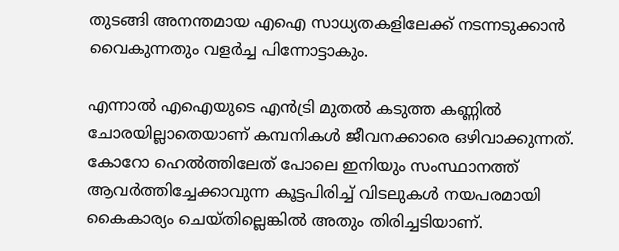തുടങ്ങി അനന്തമായ എഐ സാധ്യതകളിലേക്ക് നടന്നടുക്കാൻ വൈകുന്നതും വളർച്ച പിന്നോട്ടാകും.

എന്നാൽ എഐയുടെ എൻട്രി മുതൽ കടുത്ത കണ്ണിൽ ചോരയില്ലാതെയാണ് കമ്പനികൾ ജീവനക്കാരെ ഒഴിവാക്കുന്നത്. കോറോ ഹെൽത്തിലേത് പോലെ ഇനിയും സംസ്ഥാനത്ത് ആവർത്തിച്ചേക്കാവുന്ന കൂട്ടപിരിച്ച് വിടലുകൾ നയപരമായി കൈകാര്യം ചെയ്തില്ലെങ്കിൽ അതും തിരിച്ചടിയാണ്.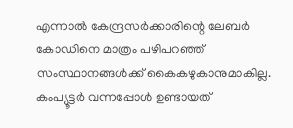എന്നാൽ കേന്ദ്രസർക്കാരിന്റെ ലേബർ കോഡിനെ മാത്രം പഴിപറഞ്ഞ് സംസ്ഥാനങ്ങൾക്ക് കൈകഴുകാനുമാകില്ല. കംപ്യൂട്ടർ വന്നപ്പോൾ ഉണ്ടായത്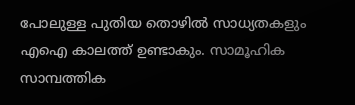പോലുള്ള പുതിയ തൊഴിൽ സാധ്യതകളും എഐ കാലത്ത് ഉണ്ടാകും. സാമൂഹിക സാമ്പത്തിക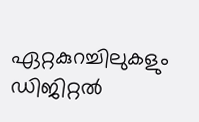ഏറ്റകുറച്ചിലുകളും ഡിജിറ്റൽ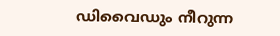ഡിവൈഡും നീറുന്ന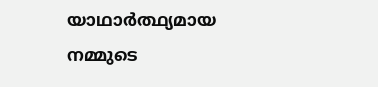യാഥാർത്ഥ്യമായ നമ്മുടെ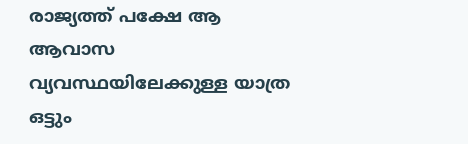രാജ്യത്ത് പക്ഷേ ആ ആവാസ വ്യവസ്ഥയിലേക്കുള്ള യാത്ര ഒട്ടും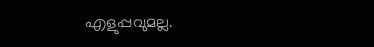എളുപ്പവുമല്ല.